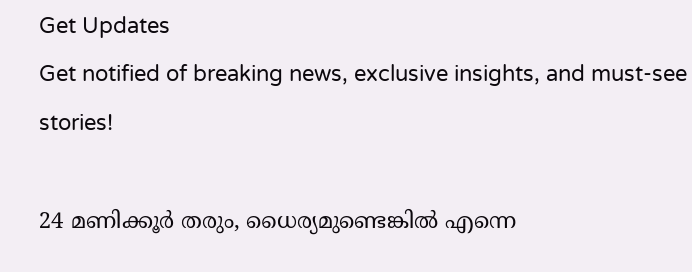Get Updates
Get notified of breaking news, exclusive insights, and must-see stories!

24 മണിക്കൂര്‍ തരും, ധൈര്യമുണ്ടെങ്കില്‍ എന്നെ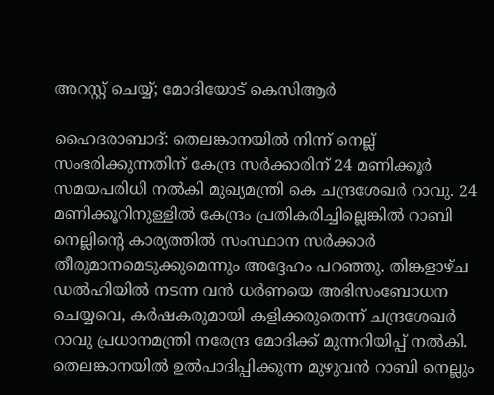അറസ്റ്റ് ചെയ്യ്; മോദിയോട് കെസിആര്‍

ഹൈദരാബാദ്: തെലങ്കാനയില്‍ നിന്ന് നെല്ല് സംഭരിക്കുന്നതിന് കേന്ദ്ര സര്‍ക്കാരിന് 24 മണിക്കൂര്‍ സമയപരിധി നല്‍കി മുഖ്യമന്ത്രി കെ ചന്ദ്രശേഖര്‍ റാവു. 24 മണിക്കൂറിനുള്ളില്‍ കേന്ദ്രം പ്രതികരിച്ചില്ലെങ്കില്‍ റാബി നെല്ലിന്റെ കാര്യത്തില്‍ സംസ്ഥാന സര്‍ക്കാര്‍ തീരുമാനമെടുക്കുമെന്നും അദ്ദേഹം പറഞ്ഞു. തിങ്കളാഴ്ച ഡല്‍ഹിയില്‍ നടന്ന വന്‍ ധര്‍ണയെ അഭിസംബോധന ചെയ്യവെ, കര്‍ഷകരുമായി കളിക്കരുതെന്ന് ചന്ദ്രശേഖര്‍ റാവു പ്രധാനമന്ത്രി നരേന്ദ്ര മോദിക്ക് മുന്നറിയിപ്പ് നല്‍കി. തെലങ്കാനയില്‍ ഉല്‍പാദിപ്പിക്കുന്ന മുഴുവന്‍ റാബി നെല്ലും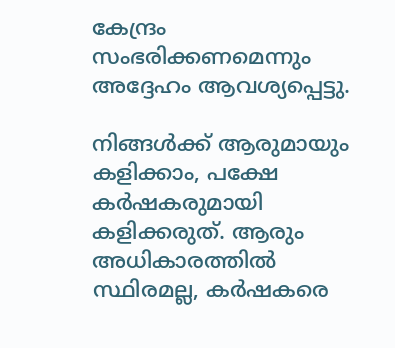കേന്ദ്രം സംഭരിക്കണമെന്നും അദ്ദേഹം ആവശ്യപ്പെട്ടു.

നിങ്ങള്‍ക്ക് ആരുമായും കളിക്കാം, പക്ഷേ കര്‍ഷകരുമായി കളിക്കരുത്. ആരും അധികാരത്തില്‍ സ്ഥിരമല്ല, കര്‍ഷകരെ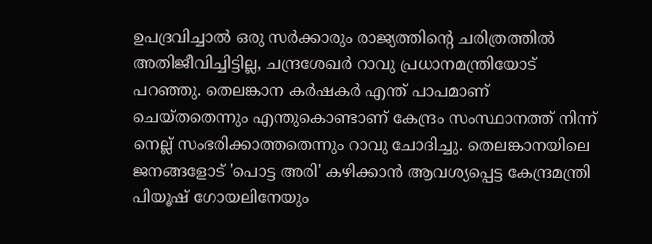ഉപദ്രവിച്ചാല്‍ ഒരു സര്‍ക്കാരും രാജ്യത്തിന്റെ ചരിത്രത്തില്‍ അതിജീവിച്ചിട്ടില്ല, ചന്ദ്രശേഖര്‍ റാവു പ്രധാനമന്ത്രിയോട് പറഞ്ഞു. തെലങ്കാന കര്‍ഷകര്‍ എന്ത് പാപമാണ് ചെയ്തതെന്നും എന്തുകൊണ്ടാണ് കേന്ദ്രം സംസ്ഥാനത്ത് നിന്ന് നെല്ല് സംഭരിക്കാത്തതെന്നും റാവു ചോദിച്ചു. തെലങ്കാനയിലെ ജനങ്ങളോട് 'പൊട്ട അരി' കഴിക്കാന്‍ ആവശ്യപ്പെട്ട കേന്ദ്രമന്ത്രി പിയൂഷ് ഗോയലിനേയും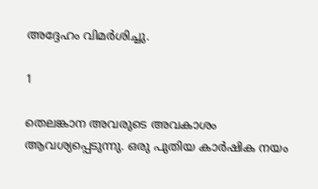അദ്ദേഹം വിമര്‍ശിച്ചു.

1

തെലങ്കാന അവരുടെ അവകാശം ആവശ്യപ്പെടുന്നു. ഒരു പുതിയ കാര്‍ഷിക നയം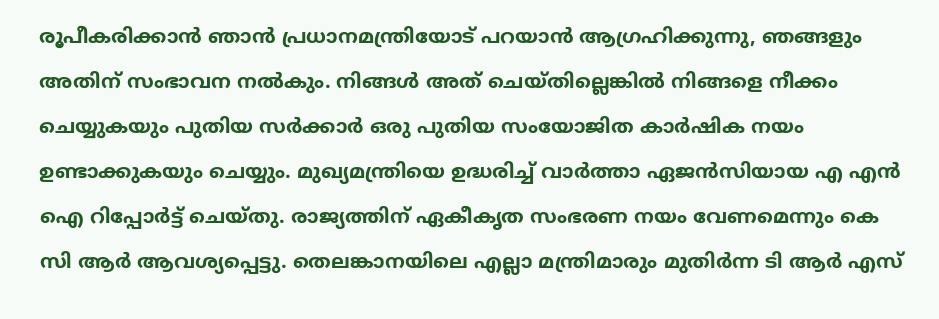രൂപീകരിക്കാന്‍ ഞാന്‍ പ്രധാനമന്ത്രിയോട് പറയാന്‍ ആഗ്രഹിക്കുന്നു, ഞങ്ങളും അതിന് സംഭാവന നല്‍കും. നിങ്ങള്‍ അത് ചെയ്തില്ലെങ്കില്‍ നിങ്ങളെ നീക്കം ചെയ്യുകയും പുതിയ സര്‍ക്കാര്‍ ഒരു പുതിയ സംയോജിത കാര്‍ഷിക നയം ഉണ്ടാക്കുകയും ചെയ്യും. മുഖ്യമന്ത്രിയെ ഉദ്ധരിച്ച് വാര്‍ത്താ ഏജന്‍സിയായ എ എന്‍ ഐ റിപ്പോര്‍ട്ട് ചെയ്തു. രാജ്യത്തിന് ഏകീകൃത സംഭരണ നയം വേണമെന്നും കെ സി ആര്‍ ആവശ്യപ്പെട്ടു. തെലങ്കാനയിലെ എല്ലാ മന്ത്രിമാരും മുതിര്‍ന്ന ടി ആര്‍ എസ്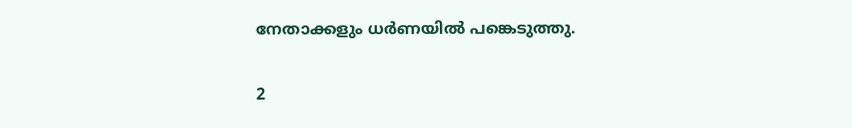നേതാക്കളും ധര്‍ണയില്‍ പങ്കെടുത്തു.

2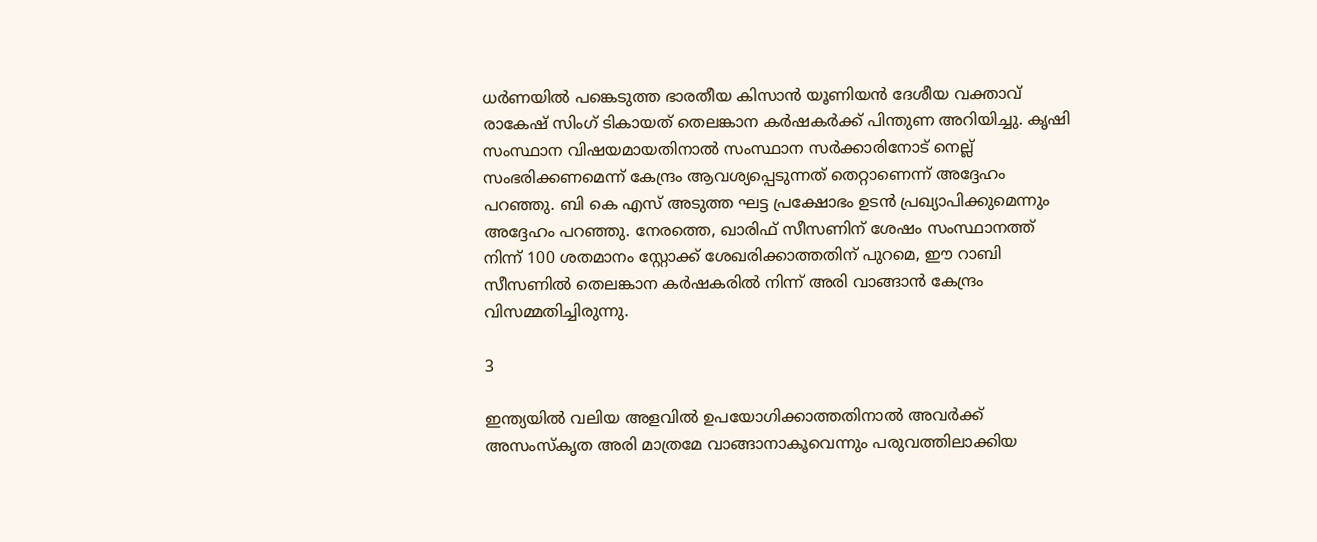ധര്‍ണയില്‍ പങ്കെടുത്ത ഭാരതീയ കിസാന്‍ യൂണിയന്‍ ദേശീയ വക്താവ് രാകേഷ് സിംഗ് ടികായത് തെലങ്കാന കര്‍ഷകര്‍ക്ക് പിന്തുണ അറിയിച്ചു. കൃഷി സംസ്ഥാന വിഷയമായതിനാല്‍ സംസ്ഥാന സര്‍ക്കാരിനോട് നെല്ല് സംഭരിക്കണമെന്ന് കേന്ദ്രം ആവശ്യപ്പെടുന്നത് തെറ്റാണെന്ന് അദ്ദേഹം പറഞ്ഞു. ബി കെ എസ് അടുത്ത ഘട്ട പ്രക്ഷോഭം ഉടന്‍ പ്രഖ്യാപിക്കുമെന്നും അദ്ദേഹം പറഞ്ഞു. നേരത്തെ, ഖാരിഫ് സീസണിന് ശേഷം സംസ്ഥാനത്ത് നിന്ന് 100 ശതമാനം സ്റ്റോക്ക് ശേഖരിക്കാത്തതിന് പുറമെ, ഈ റാബി സീസണില്‍ തെലങ്കാന കര്‍ഷകരില്‍ നിന്ന് അരി വാങ്ങാന്‍ കേന്ദ്രം വിസമ്മതിച്ചിരുന്നു.

3

ഇന്ത്യയില്‍ വലിയ അളവില്‍ ഉപയോഗിക്കാത്തതിനാല്‍ അവര്‍ക്ക് അസംസ്‌കൃത അരി മാത്രമേ വാങ്ങാനാകൂവെന്നും പരുവത്തിലാക്കിയ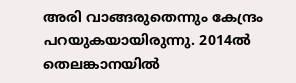അരി വാങ്ങരുതെന്നും കേന്ദ്രം പറയുകയായിരുന്നു. 2014ല്‍ തെലങ്കാനയില്‍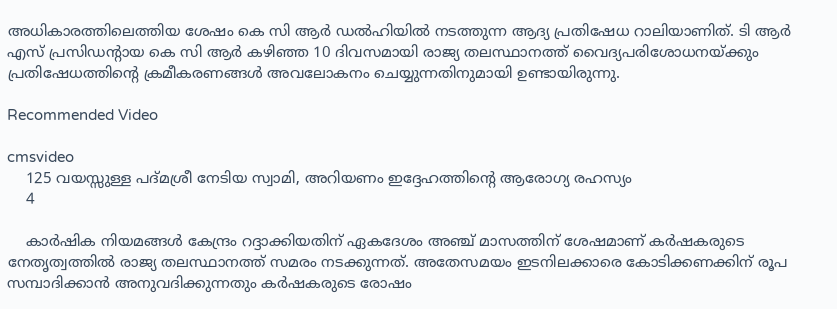അധികാരത്തിലെത്തിയ ശേഷം കെ സി ആര്‍ ഡല്‍ഹിയില്‍ നടത്തുന്ന ആദ്യ പ്രതിഷേധ റാലിയാണിത്. ടി ആര്‍ എസ് പ്രസിഡന്റായ കെ സി ആര്‍ കഴിഞ്ഞ 10 ദിവസമായി രാജ്യ തലസ്ഥാനത്ത് വൈദ്യപരിശോധനയ്ക്കും പ്രതിഷേധത്തിന്റെ ക്രമീകരണങ്ങള്‍ അവലോകനം ചെയ്യുന്നതിനുമായി ഉണ്ടായിരുന്നു.

Recommended Video

cmsvideo
    125 വയസ്സുള്ള പദ്മശ്രീ നേടിയ സ്വാമി, അറിയണം ഇദ്ദേഹത്തിന്റെ ആരോഗ്യ രഹസ്യം
    4

    കാര്‍ഷിക നിയമങ്ങള്‍ കേന്ദ്രം റദ്ദാക്കിയതിന് ഏകദേശം അഞ്ച് മാസത്തിന് ശേഷമാണ് കര്‍ഷകരുടെ നേതൃത്വത്തില്‍ രാജ്യ തലസ്ഥാനത്ത് സമരം നടക്കുന്നത്. അതേസമയം ഇടനിലക്കാരെ കോടിക്കണക്കിന് രൂപ സമ്പാദിക്കാന്‍ അനുവദിക്കുന്നതും കര്‍ഷകരുടെ രോഷം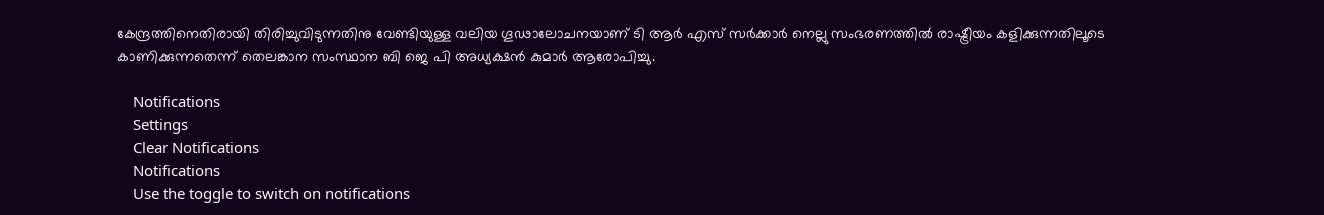കേന്ദ്രത്തിനെതിരായി തിരിച്ചുവിടുന്നതിനു വേണ്ടിയുള്ള വലിയ ഗൂഢാലോചനയാണ് ടി ആര്‍ എസ് സര്‍ക്കാര്‍ നെല്ലു സംഭരണത്തില്‍ രാഷ്ട്രീയം കളിക്കുന്നതിലൂടെ കാണിക്കുന്നതെന്ന് തെലങ്കാന സംസ്ഥാന ബി ജെ പി അധ്യക്ഷന്‍ കുമാര്‍ ആരോപിച്ചു.

    Notifications
    Settings
    Clear Notifications
    Notifications
    Use the toggle to switch on notifications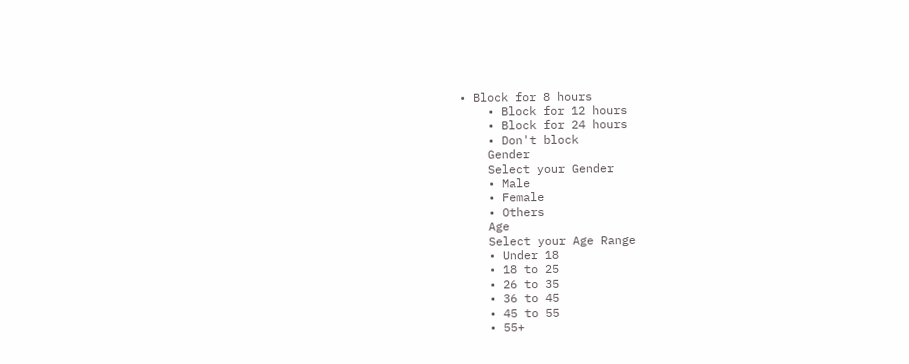• Block for 8 hours
    • Block for 12 hours
    • Block for 24 hours
    • Don't block
    Gender
    Select your Gender
    • Male
    • Female
    • Others
    Age
    Select your Age Range
    • Under 18
    • 18 to 25
    • 26 to 35
    • 36 to 45
    • 45 to 55
    • 55+